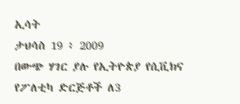ኢሳት
ታህሳስ 19 ፥ 2009
በውጭ ሃገር ያሉ የኢትዮጵያ የሲቪክና የፖለቲካ ድርጅቶች ለ3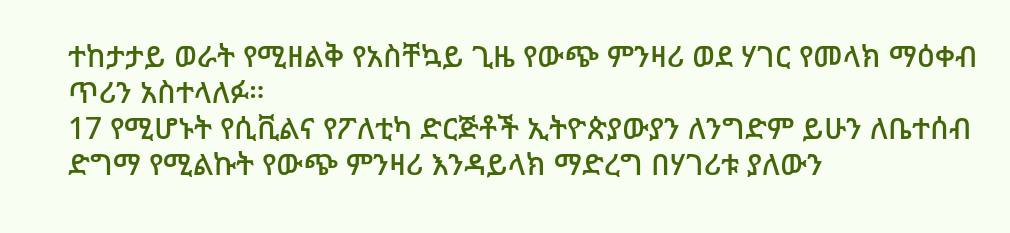ተከታታይ ወራት የሚዘልቅ የአስቸኳይ ጊዜ የውጭ ምንዛሪ ወደ ሃገር የመላክ ማዕቀብ ጥሪን አስተላለፉ።
17 የሚሆኑት የሲቪልና የፖለቲካ ድርጅቶች ኢትዮጵያውያን ለንግድም ይሁን ለቤተሰብ ድግማ የሚልኩት የውጭ ምንዛሪ እንዳይላክ ማድረግ በሃገሪቱ ያለውን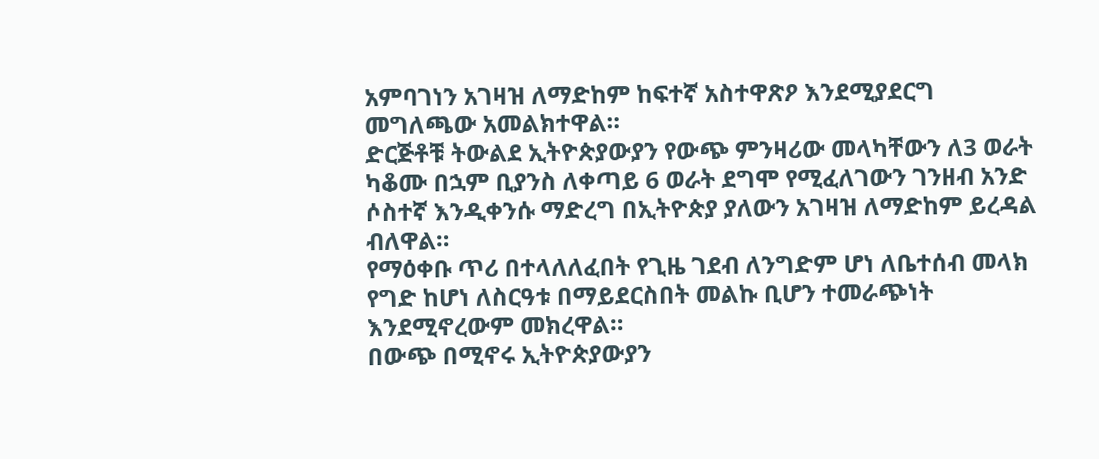አምባገነን አገዛዝ ለማድከም ከፍተኛ አስተዋጽዖ እንደሚያደርግ መግለጫው አመልክተዋል።
ድርጅቶቹ ትውልደ ኢትዮጵያውያን የውጭ ምንዛሪው መላካቸውን ለ3 ወራት ካቆሙ በኋም ቢያንስ ለቀጣይ 6 ወራት ደግሞ የሚፈለገውን ገንዘብ አንድ ሶስተኛ እንዲቀንሱ ማድረግ በኢትዮጵያ ያለውን አገዛዝ ለማድከም ይረዳል ብለዋል።
የማዕቀቡ ጥሪ በተላለለፈበት የጊዜ ገደብ ለንግድም ሆነ ለቤተሰብ መላክ የግድ ከሆነ ለስርዓቱ በማይደርስበት መልኩ ቢሆን ተመራጭነት እንደሚኖረውም መክረዋል።
በውጭ በሚኖሩ ኢትዮጵያውያን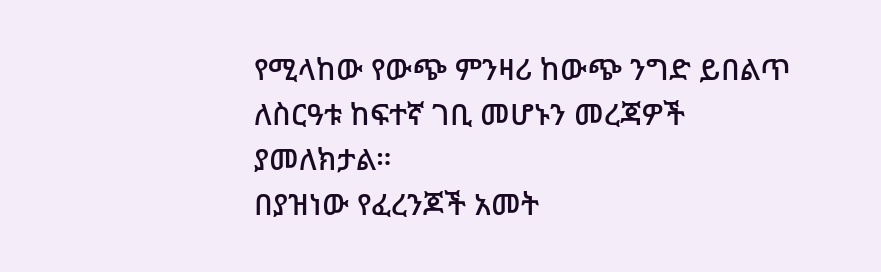የሚላከው የውጭ ምንዛሪ ከውጭ ንግድ ይበልጥ ለስርዓቱ ከፍተኛ ገቢ መሆኑን መረጃዎች ያመለክታል።
በያዝነው የፈረንጆች አመት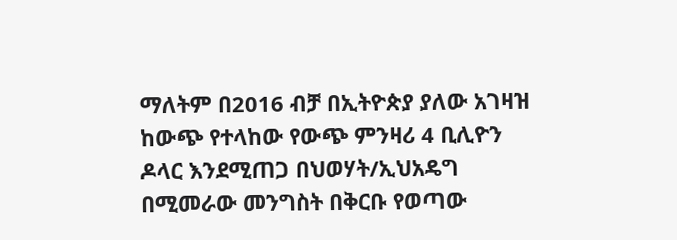ማለትም በ2016 ብቻ በኢትዮጵያ ያለው አገዛዝ ከውጭ የተላከው የውጭ ምንዛሪ 4 ቢሊዮን ዶላር እንደሚጠጋ በህወሃት/ኢህአዴግ በሚመራው መንግስት በቅርቡ የወጣው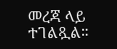መረጃ ላይ ተገልጿል።